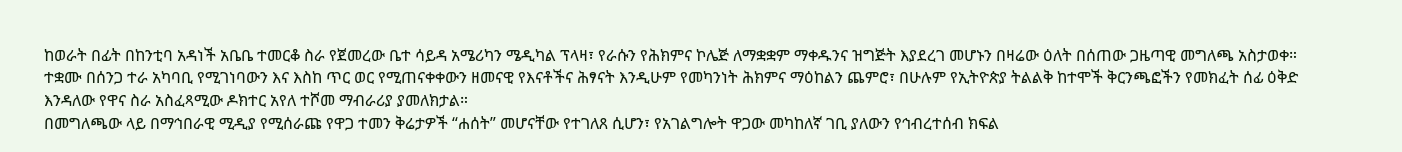ከወራት በፊት በከንቲባ አዳነች አቤቤ ተመርቆ ስራ የጀመረው ቤተ ሳይዳ አሜሪካን ሜዲካል ፕላዛ፣ የራሱን የሕክምና ኮሌጅ ለማቋቋም ማቀዱንና ዝግጅት እያደረገ መሆኑን በዛሬው ዕለት በሰጠው ጋዜጣዊ መግለጫ አስታወቀ።
ተቋሙ በሰንጋ ተራ አካባቢ የሚገነባውን እና እስከ ጥር ወር የሚጠናቀቀውን ዘመናዊ የእናቶችና ሕፃናት እንዲሁም የመካንነት ሕክምና ማዕከልን ጨምሮ፣ በሁሉም የኢትዮጵያ ትልልቅ ከተሞች ቅርንጫፎችን የመክፈት ሰፊ ዕቅድ እንዳለው የዋና ስራ አስፈጻሚው ዶክተር አየለ ተሾመ ማብራሪያ ያመለክታል።
በመግለጫው ላይ በማኅበራዊ ሚዲያ የሚሰራጩ የዋጋ ተመን ቅሬታዎች “ሐሰት” መሆናቸው የተገለጸ ሲሆን፣ የአገልግሎት ዋጋው መካከለኛ ገቢ ያለውን የኅብረተሰብ ክፍል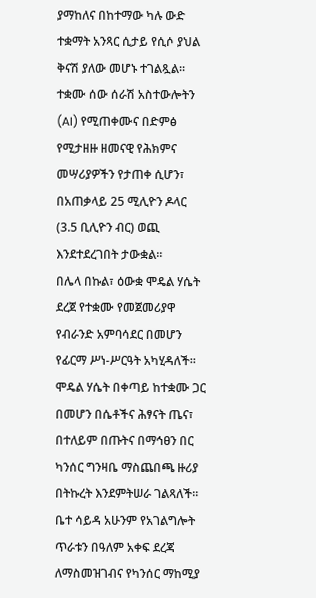ያማከለና በከተማው ካሉ ውድ ተቋማት አንጻር ሲታይ የሲሶ ያህል ቅናሽ ያለው መሆኑ ተገልጿል።
ተቋሙ ሰው ሰራሽ አስተውሎትን (AI) የሚጠቀሙና በድምፅ የሚታዘዙ ዘመናዊ የሕክምና መሣሪያዎችን የታጠቀ ሲሆን፣ በአጠቃላይ 25 ሚሊዮን ዶላር (3.5 ቢሊዮን ብር) ወጪ እንደተደረገበት ታውቋል።
በሌላ በኩል፣ ዕውቋ ሞዴል ሃሴት ደረጀ የተቋሙ የመጀመሪያዋ የብራንድ አምባሳደር በመሆን የፊርማ ሥነ-ሥርዓት አካሂዳለች። ሞዴል ሃሴት በቀጣይ ከተቋሙ ጋር በመሆን በሴቶችና ሕፃናት ጤና፣ በተለይም በጡትና በማኅፀን በር ካንሰር ግንዛቤ ማስጨበጫ ዙሪያ በትኩረት እንደምትሠራ ገልጻለች።
ቤተ ሳይዳ አሁንም የአገልግሎት ጥራቱን በዓለም አቀፍ ደረጃ ለማስመዝገብና የካንሰር ማከሚያ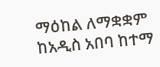ማዕከል ለማቋቋም ከአዲስ አበባ ከተማ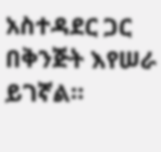አስተዳደር ጋር በቅንጅት እየሠራ ይገኛል።